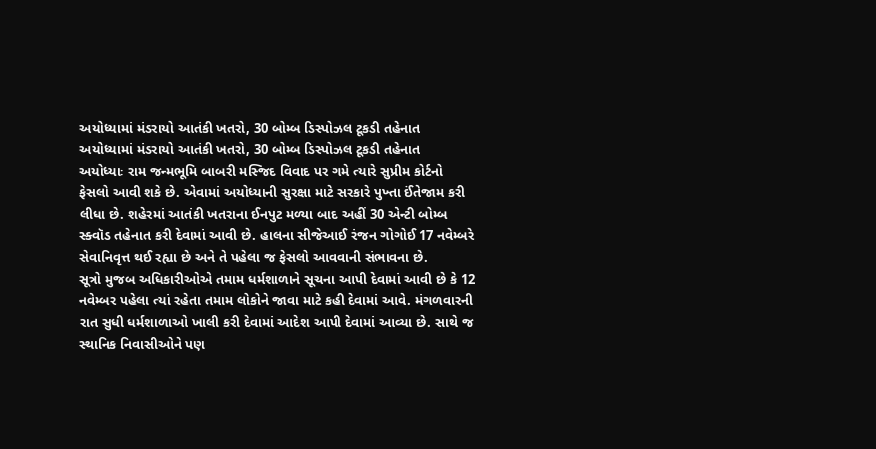અયોધ્યામાં મંડરાયો આતંકી ખતરો, 30 બોમ્બ ડિસ્પોઝલ ટૂકડી તહેનાત
અયોધ્યામાં મંડરાયો આતંકી ખતરો, 30 બોમ્બ ડિસ્પોઝલ ટૂકડી તહેનાત
અયોધ્યાઃ રામ જન્મભૂમિ બાબરી મસ્જિદ વિવાદ પર ગમે ત્યારે સુપ્રીમ કોર્ટનો ફેસલો આવી શકે છે. એવામાં અયોધ્યાની સુરક્ષા માટે સરકારે પુખ્તા ઈંતેજામ કરી લીધા છે. શહેરમાં આતંકી ખતરાના ઈનપુટ મળ્યા બાદ અહીં 30 એન્ટી બોમ્બ સ્ક્વૉડ તહેનાત કરી દેવામાં આવી છે. હાલના સીજેઆઈ રંજન ગોગોઈ 17 નવેમ્બરે સેવાનિવૃત્ત થઈ રહ્યા છે અને તે પહેલા જ ફેસલો આવવાની સંભાવના છે.
સૂત્રો મુજબ અધિકારીઓએ તમામ ધર્મશાળાને સૂચના આપી દેવામાં આવી છે કે 12 નવેમ્બર પહેલા ત્યાં રહેતા તમામ લોકોને જાવા માટે કહી દેવામાં આવે. મંગળવારની રાત સુધી ધર્મશાળાઓ ખાલી કરી દેવામાં આદેશ આપી દેવામાં આવ્યા છે. સાથે જ સ્થાનિક નિવાસીઓને પણ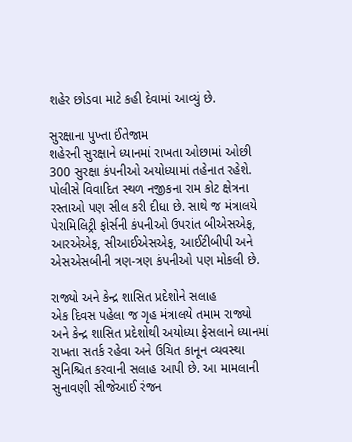શહેર છોડવા માટે કહી દેવામાં આવ્યું છે.

સુરક્ષાના પુખ્તા ઈંતેજામ
શહેરની સુરક્ષાને ધ્યાનમાં રાખતા ઓછામાં ઓછી 300 સુરક્ષા કંપનીઓ અયોધ્યામાં તહેનાત રહેશે. પોલીસે વિવાદિત સ્થળ નજીકના રામ કોટ ક્ષેત્રના રસ્તાઓ પણ સીલ કરી દીધા છે. સાથે જ મંત્રાલયે પેરામિલિટ્રી ફોર્સની કંપનીઓ ઉપરાંત બીએસએફ, આરએએફ, સીઆઈએસએફ, આઈટીબીપી અને એસએસબીની ત્રણ-ત્રણ કંપનીઓ પણ મોકલી છે.

રાજ્યો અને કેન્દ્ર શાસિત પ્રદેશોને સલાહ
એક દિવસ પહેલા જ ગૃહ મંત્રાલયે તમામ રાજ્યો અને કેન્દ્ર શાસિત પ્રદેશોથી અયોધ્યા ફેસલાને ધ્યાનમાં રાખતા સતર્ક રહેવા અને ઉચિત કાનૂન વ્યવસ્થા સુનિશ્ચિત કરવાની સલાહ આપી છે. આ મામલાની સુનાવણી સીજેઆઈ રંજન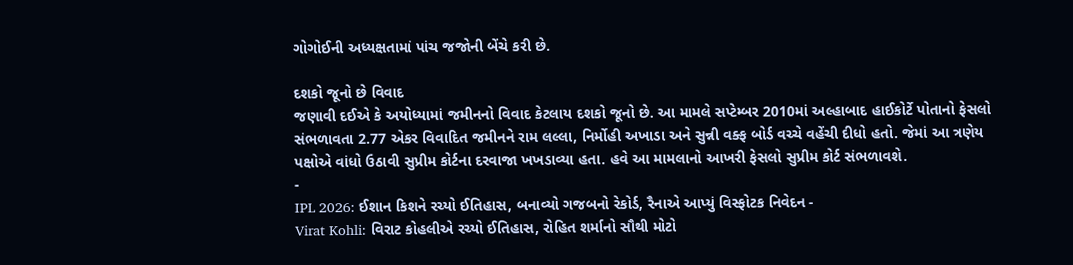ગોગોઈની અધ્યક્ષતામાં પાંચ જજોની બેંચે કરી છે.

દશકો જૂનો છે વિવાદ
જણાવી દઈએ કે અયોધ્યામાં જમીનનો વિવાદ કેટલાય દશકો જૂનો છે. આ મામલે સપ્ટેમ્બર 2010માં અલ્હાબાદ હાઈકોર્ટે પોતાનો ફેસલો સંભળાવતા 2.77 એકર વિવાદિત જમીનને રામ લલ્લા, નિર્મોહી અખાડા અને સુન્ની વક્ફ બોર્ડ વચ્ચે વહેંચી દીધો હતો. જેમાં આ ત્રણેય પક્ષોએ વાંધો ઉઠાવી સુપ્રીમ કોર્ટના દરવાજા ખખડાવ્યા હતા. હવે આ મામલાનો આખરી ફેસલો સુપ્રીમ કોર્ટ સંભળાવશે.
-
IPL 2026: ઈશાન કિશને રચ્યો ઈતિહાસ, બનાવ્યો ગજબનો રેકોર્ડ, રૈનાએ આપ્યું વિસ્ફોટક નિવેદન -
Virat Kohli: વિરાટ કોહલીએ રચ્યો ઈતિહાસ, રોહિત શર્માનો સૌથી મોટો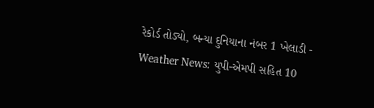રેકોર્ડ તોડ્યો, બન્યા દુનિયાના નંબર 1 ખેલાડી -
Weather News: યુપી-એમપી સહિત 10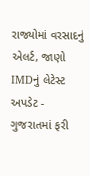રાજ્યોમાં વરસાદનું એલર્ટ, જાણો IMDનું લેટેસ્ટ અપડેટ -
ગુજરાતમાં ફરી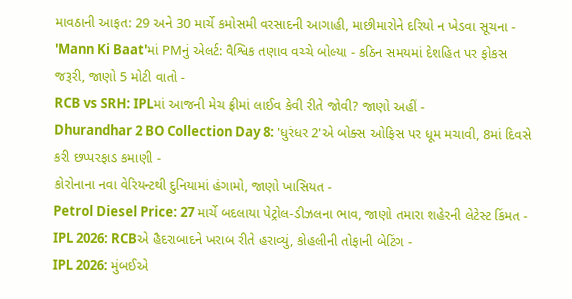માવઠાની આફત: 29 અને 30 માર્ચે કમોસમી વરસાદની આગાહી, માછીમારોને દરિયો ન ખેડવા સૂચના -
'Mann Ki Baat'માં PMનું એલર્ટ: વૈશ્વિક તણાવ વચ્ચે બોલ્યા - કઠિન સમયમાં દેશહિત પર ફોકસ જરૂરી, જાણો 5 મોટી વાતો -
RCB vs SRH: IPLમાં આજની મેચ ફ્રીમાં લાઈવ કેવી રીતે જોવી? જાણો અહીં -
Dhurandhar 2 BO Collection Day 8: 'ધુરંધર 2'એ બોક્સ ઓફિસ પર ધૂમ મચાવી, 8માં દિવસે કરી છપ્પરફાડ કમાણી -
કોરોનાના નવા વેરિયન્ટથી દુનિયામાં હંગામો, જાણો ખાસિયત -
Petrol Diesel Price: 27 માર્ચે બદલાયા પેટ્રોલ-ડીઝલના ભાવ, જાણો તમારા શહેરની લેટેસ્ટ કિંમત -
IPL 2026: RCBએ હૈદરાબાદને ખરાબ રીતે હરાવ્યું, કોહલીની તોફાની બેટિંગ -
IPL 2026: મુંબઈએ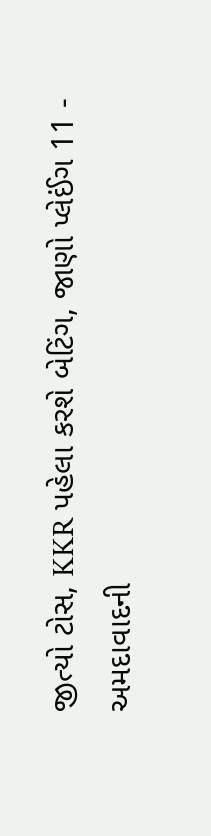જીત્યો ટોસ, KKR પહેલા કરશે બેટિંગ, જાણો પ્લેઈંગ 11 -
અમદાવાદની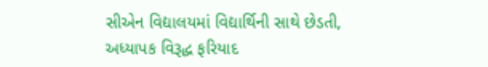સીએન વિદ્યાલયમાં વિદ્યાર્થિની સાથે છેડતી, અધ્યાપક વિરૂદ્ધ ફરિયાદ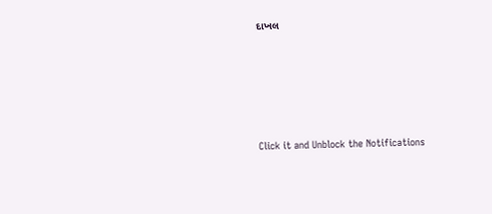દાખલ









Click it and Unblock the Notifications